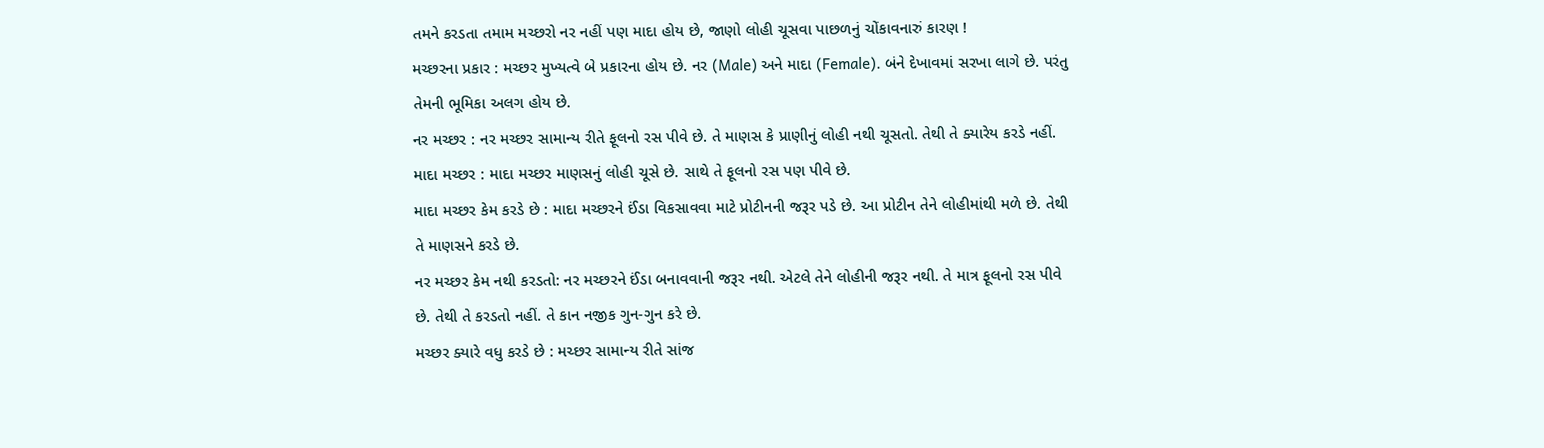તમને કરડતા તમામ મચ્છરો નર નહીં પણ માદા હોય છે, જાણો લોહી ચૂસવા પાછળનું ચોંકાવનારું કારણ !
મચ્છરના પ્રકાર : મચ્છર મુખ્યત્વે બે પ્રકારના હોય છે. નર (Male) અને માદા (Female). બંને દેખાવમાં સરખા લાગે છે. પરંતુ તેમની ભૂમિકા અલગ હોય છે.
નર મચ્છર : નર મચ્છર સામાન્ય રીતે ફૂલનો રસ પીવે છે. તે માણસ કે પ્રાણીનું લોહી નથી ચૂસતો. તેથી તે ક્યારેય કરડે નહીં.
માદા મચ્છર : માદા મચ્છર માણસનું લોહી ચૂસે છે. સાથે તે ફૂલનો રસ પણ પીવે છે.
માદા મચ્છર કેમ કરડે છે : માદા મચ્છરને ઈંડા વિકસાવવા માટે પ્રોટીનની જરૂર પડે છે. આ પ્રોટીન તેને લોહીમાંથી મળે છે. તેથી તે માણસને કરડે છે.
નર મચ્છર કેમ નથી કરડતો: નર મચ્છરને ઈંડા બનાવવાની જરૂર નથી. એટલે તેને લોહીની જરૂર નથી. તે માત્ર ફૂલનો રસ પીવે છે. તેથી તે કરડતો નહીં. તે કાન નજીક ગુન-ગુન કરે છે.
મચ્છર ક્યારે વધુ કરડે છે : મચ્છર સામાન્ય રીતે સાંજ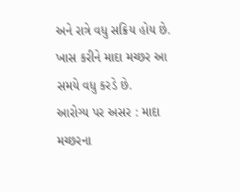અને રાત્રે વધુ સક્રિય હોય છે. ખાસ કરીને માદા મચ્છર આ સમયે વધુ કરડે છે.
આરોગ્ય પર અસર : માદા મચ્છરના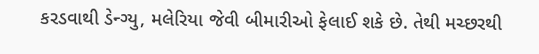કરડવાથી ડેન્ગ્યુ, મલેરિયા જેવી બીમારીઓ ફેલાઈ શકે છે. તેથી મચ્છરથી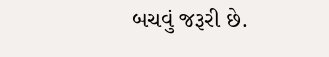બચવું જરૂરી છે.